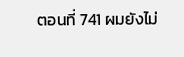ตอนที่ 741 ผมยังไม่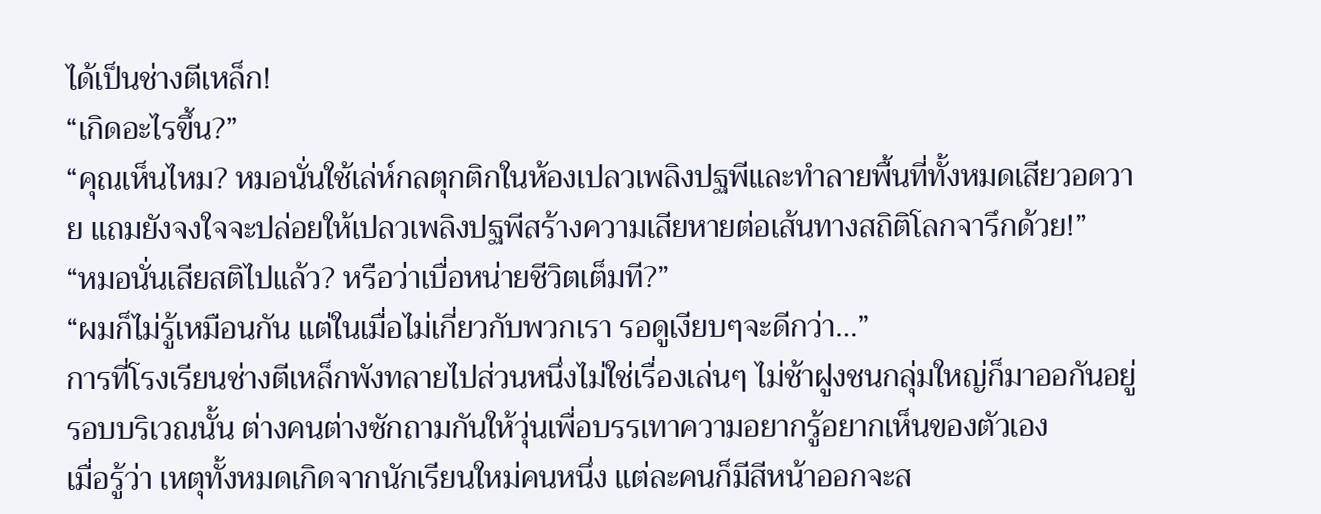ได้เป็นช่างตีเหล็ก!
“เกิดอะไรขึ้น?”
“คุณเห็นไหม? หมอนั่นใช้เล่ห์กลตุกติกในห้องเปลวเพลิงปฐพีและทำลายพื้นที่ทั้งหมดเสียวอดวาย แถมยังจงใจจะปล่อยให้เปลวเพลิงปฐพีสร้างความเสียหายต่อเส้นทางสถิติโลกจารึกด้วย!”
“หมอนั่นเสียสติไปแล้ว? หรือว่าเบื่อหน่ายชีวิตเต็มที?”
“ผมก็ไม่รู้เหมือนกัน แต่ในเมื่อไม่เกี่ยวกับพวกเรา รอดูเงียบๆจะดีกว่า…”
การที่โรงเรียนช่างตีเหล็กพังทลายไปส่วนหนึ่งไม่ใช่เรื่องเล่นๆ ไม่ช้าฝูงชนกลุ่มใหญ่ก็มาออกันอยู่รอบบริเวณนั้น ต่างคนต่างซักถามกันให้วุ่นเพื่อบรรเทาความอยากรู้อยากเห็นของตัวเอง
เมื่อรู้ว่า เหตุทั้งหมดเกิดจากนักเรียนใหม่คนหนึ่ง แต่ละคนก็มีสีหน้าออกจะส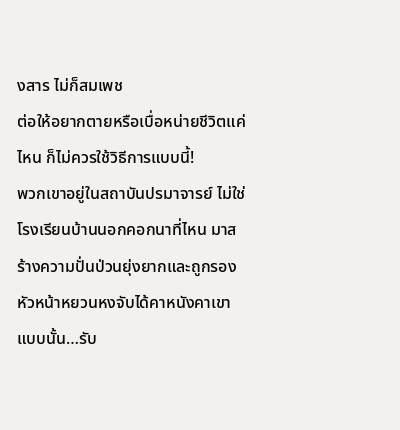งสาร ไม่ก็สมเพช
ต่อให้อยากตายหรือเบื่อหน่ายชีวิตแค่ไหน ก็ไม่ควรใช้วิธีการแบบนี้!
พวกเขาอยู่ในสถาบันปรมาจารย์ ไม่ใช่โรงเรียนบ้านนอกคอกนาที่ไหน มาสร้างความปั่นป่วนยุ่งยากและถูกรองหัวหน้าหยวนหงจับได้คาหนังคาเขาแบบนั้น…รับ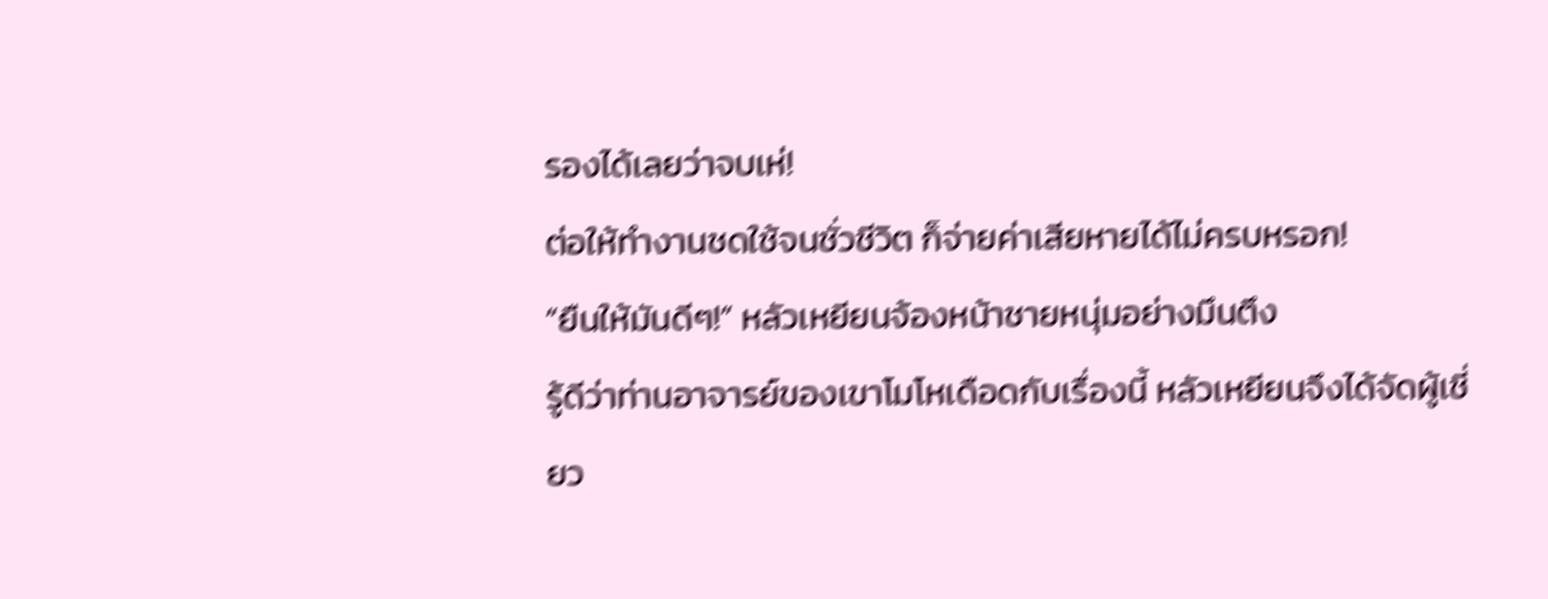รองได้เลยว่าจบเห่!
ต่อให้ทำงานชดใช้จนชั่วชีวิต ก็จ่ายค่าเสียหายได้ไม่ครบหรอก!
“ยืนให้มันดีๆ!” หลัวเหยียนจ้องหน้าชายหนุ่มอย่างมึนตึง
รู้ดีว่าท่านอาจารย์ของเขาโมโหเดือดกับเรื่องนี้ หลัวเหยียนจึงได้จัดผู้เชี่ยว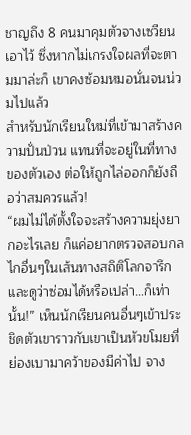ชาญถึง 8 คนมาคุมตัวจางเซวียนเอาไว้ ซึ่งหากไม่เกรงใจผลที่จะตามมาล่ะก็ เขาคงซ้อมหมอนั่นจนน่วมไปแล้ว
สำหรับนักเรียนใหม่ที่เข้ามาสร้างความปั่นป่วน แทนที่จะอยู่ในที่ทางของตัวเอง ต่อให้ถูกไล่ออกก็ยังถือว่าสมควรแล้ว!
“ผมไม่ได้ตั้งใจจะสร้างความยุ่งยากอะไรเลย ก็แค่อยากตรวจสอบกลไกอื่นๆในเส้นทางสถิติโลกจารึก และดูว่าซ่อมได้หรือเปล่า…ก็เท่านั้น!” เห็นนักเรียนคนอื่นๆเข้าประชิดตัวเขาราวกับเขาเป็นหัวขโมยที่ย่องเบามาคว้าของมีค่าไป จาง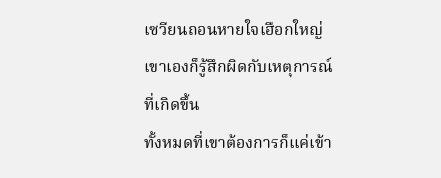เซวียนถอนหายใจเฮือกใหญ่
เขาเองก็รู้สึกผิดกับเหตุการณ์ที่เกิดขึ้น
ทั้งหมดที่เขาต้องการก็แค่เข้า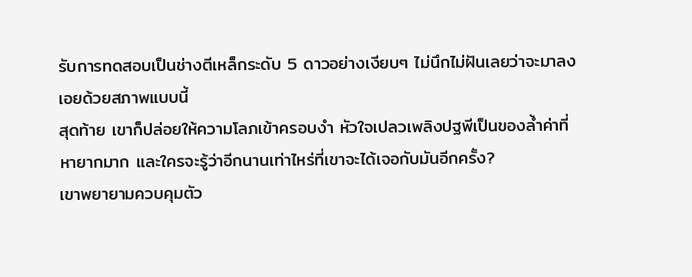รับการทดสอบเป็นช่างตีเหล็กระดับ 5 ดาวอย่างเงียบๆ ไม่นึกไม่ฝันเลยว่าจะมาลงเอยด้วยสภาพแบบนี้
สุดท้าย เขาก็ปล่อยให้ความโลภเข้าครอบงำ หัวใจเปลวเพลิงปฐพีเป็นของล้ำค่าที่หายากมาก และใครจะรู้ว่าอีกนานเท่าไหร่ที่เขาจะได้เจอกับมันอีกครั้ง?
เขาพยายามควบคุมตัว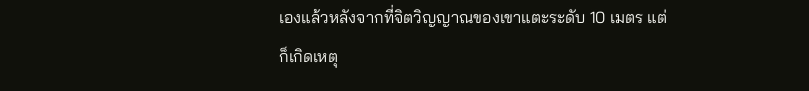เองแล้วหลังจากที่จิตวิญญาณของเขาแตะระดับ 10 เมตร แต่ก็เกิดเหตุ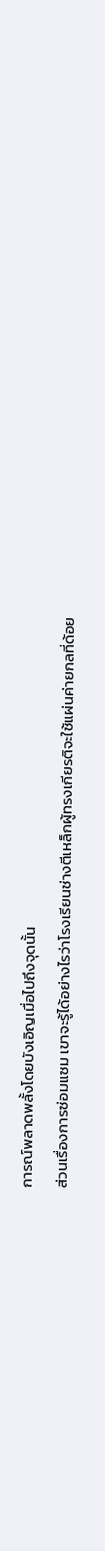การณ์พลาดพลั้งโดยบังเอิญเมื่อไปถึงจุดนั้น
ส่วนเรื่องการซ่อมแซม เขาจะรู้ได้อย่างไรว่าโรงเรียนช่างตีเหล็กผู้ทรงเกียรติจะใช้แผ่นค่ายกลที่ด้อย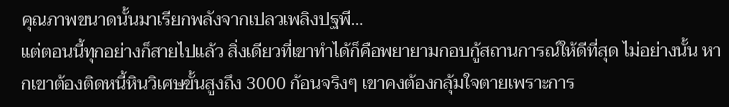คุณภาพขนาดนั้นมาเรียกพลังจากเปลวเพลิงปฐพี…
แต่ตอนนี้ทุกอย่างก็สายไปแล้ว สิ่งเดียวที่เขาทำได้ก็คือพยายามกอบกู้สถานการณ์ให้ดีที่สุด ไม่อย่างนั้น หากเขาต้องติดหนี้หินวิเศษขั้นสูงถึง 3000 ก้อนจริงๆ เขาคงต้องกลุ้มใจตายเพราะการ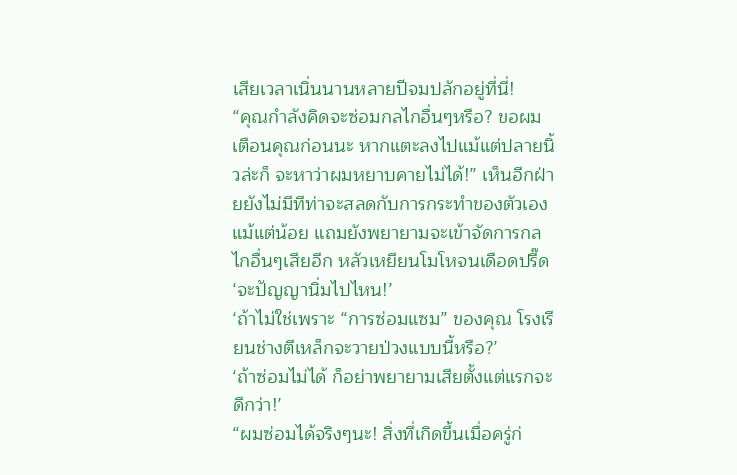เสียเวลาเนิ่นนานหลายปีจมปลักอยู่ที่นี่!
“คุณกำลังคิดจะซ่อมกลไกอื่นๆหรือ? ขอผมเตือนคุณก่อนนะ หากแตะลงไปแม้แต่ปลายนิ้วล่ะก็ จะหาว่าผมหยาบคายไม่ได้!” เห็นอีกฝ่ายยังไม่มีทีท่าจะสลดกับการกระทำของตัวเองแม้แต่น้อย แถมยังพยายามจะเข้าจัดการกลไกอื่นๆเสียอีก หลัวเหยียนโมโหจนเดือดปรี๊ด
‘จะปัญญานิ่มไปไหน!’
‘ถ้าไม่ใช่เพราะ “การซ่อมแซม” ของคุณ โรงเรียนช่างตีเหล็กจะวายป่วงแบบนี้หรือ?’
‘ถ้าซ่อมไม่ได้ ก็อย่าพยายามเสียตั้งแต่แรกจะดีกว่า!’
“ผมซ่อมได้จริงๆนะ! สิ่งที่เกิดขึ้นเมื่อครู่ก่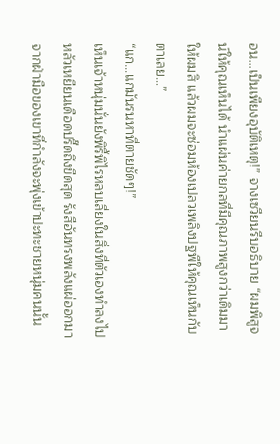อน…เป็นเพียงอุบัติเหตุ!” จางเซวียนรีบอธิบาย “ผมพิสูจน์ให้คุณเห็นได้ นำแผ่นค่ายกลที่มีคุณภาพสูงกว่าเดิมมาให้ผมสิ แล้วผมจะซ่อมห้องเปลวเพลิงปฐพีให้คุณเห็นกับตาเลย…”
“แก…แกมันรนหาที่ตายชัดๆ!”
เห็นเจ้าหนุ่มนั่นยังพิรี้พิไรหลบเลี่ยงในสิ่งที่ตัวเองทำลงไป หลัวเหยียนเดือดปรี๊ดถึงขีดสุด รังสีอันทรงพลังแผ่ออกมาจากฝ่ามือของเขาที่กำลังจะพุ่งเข้าปะทะชายหนุ่มคนนั้น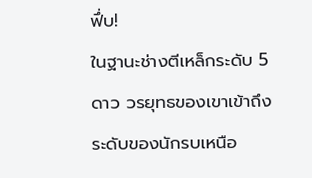ฟึ่บ!
ในฐานะช่างตีเหล็กระดับ 5 ดาว วรยุทธของเขาเข้าถึงระดับของนักรบเหนือ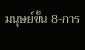มนุษย์ขั้น 8-การ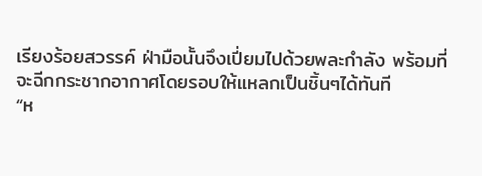เรียงร้อยสวรรค์ ฝ่ามือนั้นจึงเปี่ยมไปด้วยพละกำลัง พร้อมที่จะฉีกกระชากอากาศโดยรอบให้แหลกเป็นชิ้นๆได้ทันที
“ห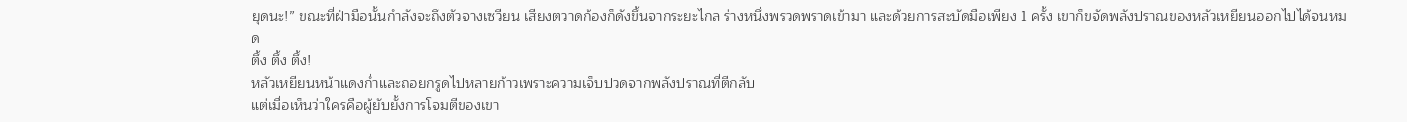ยุดนะ!” ขณะที่ฝ่ามือนั้นกำลังจะถึงตัวจางเซวียน เสียงตวาดก้องก็ดังขึ้นจากระยะไกล ร่างหนึ่งพรวดพราดเข้ามา และด้วยการสะบัดมือเพียง 1 ครั้ง เขาก็ขจัดพลังปราณของหลัวเหยียนออกไปได้จนหมด
ตึ้ง ตึ้ง ตึ้ง!
หลัวเหยียนหน้าแดงก่ำและถอยกรูดไปหลายก้าวเพราะความเจ็บปวดจากพลังปราณที่ตีกลับ
แต่เมื่อเห็นว่าใครคือผู้ยับยั้งการโจมตีของเขา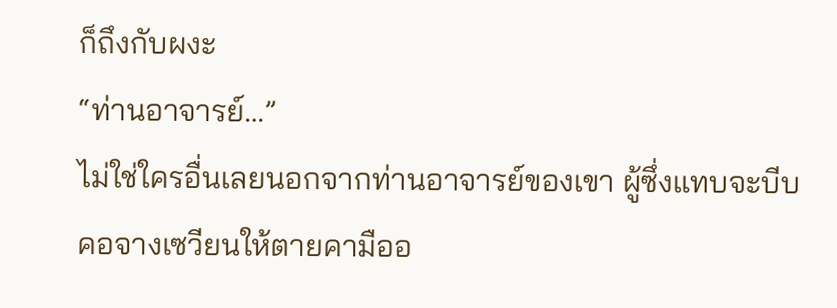ก็ถึงกับผงะ
“ท่านอาจารย์…”
ไม่ใช่ใครอื่นเลยนอกจากท่านอาจารย์ของเขา ผู้ซึ่งแทบจะบีบคอจางเซวียนให้ตายคามืออ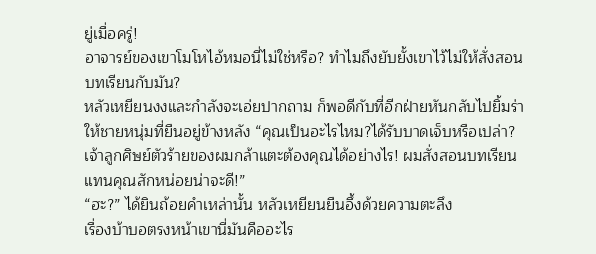ยู่เมื่อครู่!
อาจารย์ของเขาโมโหไอ้หมอนี่ไม่ใช่หรือ? ทำไมถึงยับยั้งเขาไว้ไม่ให้สั่งสอนบทเรียนกับมัน?
หลัวเหยียนงงและกำลังจะเอ่ยปากถาม ก็พอดีกับที่อีกฝ่ายหันกลับไปยิ้มร่าให้ชายหนุ่มที่ยืนอยู่ข้างหลัง “คุณเป็นอะไรไหม?ได้รับบาดเจ็บหรือเปล่า? เจ้าลูกศิษย์ตัวร้ายของผมกล้าแตะต้องคุณได้อย่างไร! ผมสั่งสอนบทเรียนแทนคุณสักหน่อยน่าจะดี!”
“ฮะ?” ได้ยินถ้อยคำเหล่านั้น หลัวเหยียนยืนอึ้งด้วยความตะลึง
เรื่องบ้าบอตรงหน้าเขานี่มันคืออะไร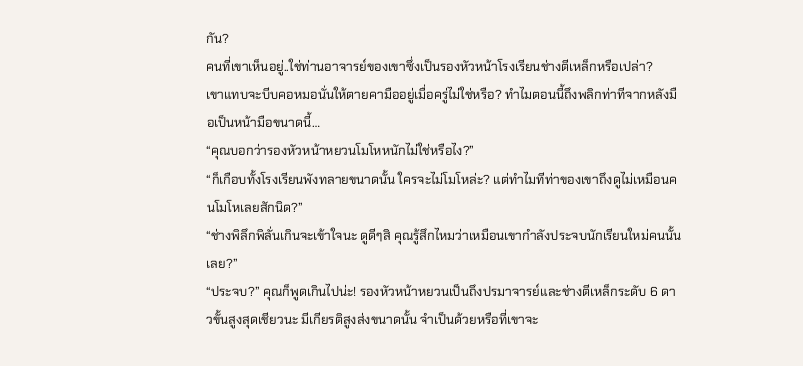กัน?
คนที่เขาเห็นอยู่..ใช่ท่านอาจารย์ของเขาซึ่งเป็นรองหัวหน้าโรงเรียนช่างตีเหล็กหรือเปล่า?
เขาแทบจะบีบคอหมอนั่นให้ตายคามืออยู่เมื่อครู่ไม่ใช่หรือ? ทำไมตอนนี้ถึงพลิกท่าทีจากหลังมือเป็นหน้ามือขนาดนี้…
“คุณบอกว่ารองหัวหน้าหยวนโมโหหนักไม่ใช่หรือไง?”
“ก็เกือบทั้งโรงเรียนพังทลายขนาดนั้น ใครจะไม่โมโหล่ะ? แต่ทำไมทีท่าของเขาถึงดูไม่เหมือนคนโมโหเลยสักนิด?”
“ช่างพิลึกพิลั่นเกินจะเข้าใจนะ ดูดีๆสิ คุณรู้สึกไหมว่าเหมือนเขากำลังประจบนักเรียนใหม่คนนั้นเลย?”
“ประจบ?” คุณก็พูดเกินไปน่ะ! รองหัวหน้าหยวนเป็นถึงปรมาจารย์และช่างตีเหล็กระดับ 6 ดาวขั้นสูงสุดเชียวนะ มีเกียรติสูงส่งขนาดนั้น จำเป็นด้วยหรือที่เขาจะ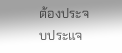ต้องประจบประแจ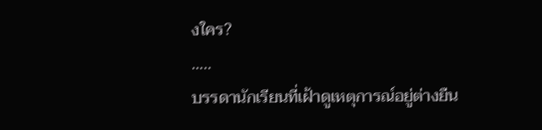งใคร?
…..
บรรดานักเรียนที่เฝ้าดูเหตุการณ์อยู่ต่างยืน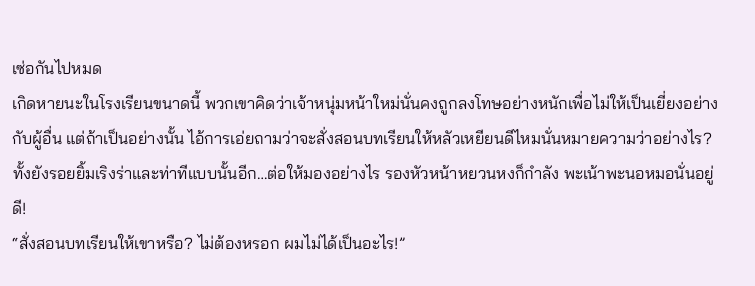เซ่อกันไปหมด
เกิดหายนะในโรงเรียนขนาดนี้ พวกเขาคิดว่าเจ้าหนุ่มหน้าใหม่นั่นคงถูกลงโทษอย่างหนักเพื่อไม่ให้เป็นเยี่ยงอย่างกับผู้อื่น แต่ถ้าเป็นอย่างนั้น ไอ้การเอ่ยถามว่าจะสั่งสอนบทเรียนให้หลัวเหยียนดีไหมนั่นหมายความว่าอย่างไร?
ทั้งยังรอยยิ้มเริงร่าและท่าทีแบบนั้นอีก…ต่อให้มองอย่างไร รองหัวหน้าหยวนหงก็กำลัง พะเน้าพะนอหมอนั่นอยู่ดี!
“สั่งสอนบทเรียนให้เขาหรือ? ไม่ต้องหรอก ผมไม่ได้เป็นอะไร!”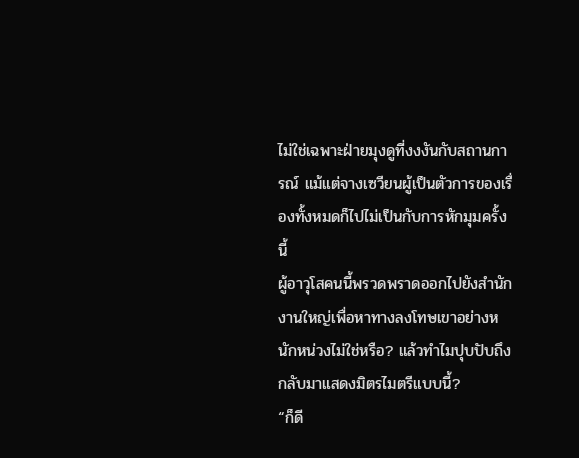ไม่ใช่เฉพาะฝ่ายมุงดูที่งงงันกับสถานการณ์ แม้แต่จางเซวียนผู้เป็นตัวการของเรื่องทั้งหมดก็ไปไม่เป็นกับการหักมุมครั้งนี้
ผู้อาวุโสคนนี้พรวดพราดออกไปยังสำนักงานใหญ่เพื่อหาทางลงโทษเขาอย่างหนักหน่วงไม่ใช่หรือ? แล้วทำไมปุบปับถึงกลับมาแสดงมิตรไมตรีแบบนี้?
“ก็ดี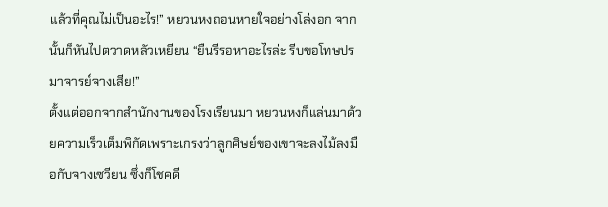แล้วที่คุณไม่เป็นอะไร!” หยวนหงถอนหายใจอย่างโล่งอก จากนั้นก็หันไปตวาดหลัวเหยียน “ยืนรีรอหาอะไรล่ะ รีบขอโทษปรมาจารย์จางเสีย!”
ตั้งแต่ออกจากสำนักงานของโรงเรียนมา หยวนหงก็แล่นมาด้วยความเร็วเต็มพิกัดเพราะเกรงว่าลูกศิษย์ของเขาจะลงไม้ลงมือกับจางเซวียน ซึ่งก็โชคดี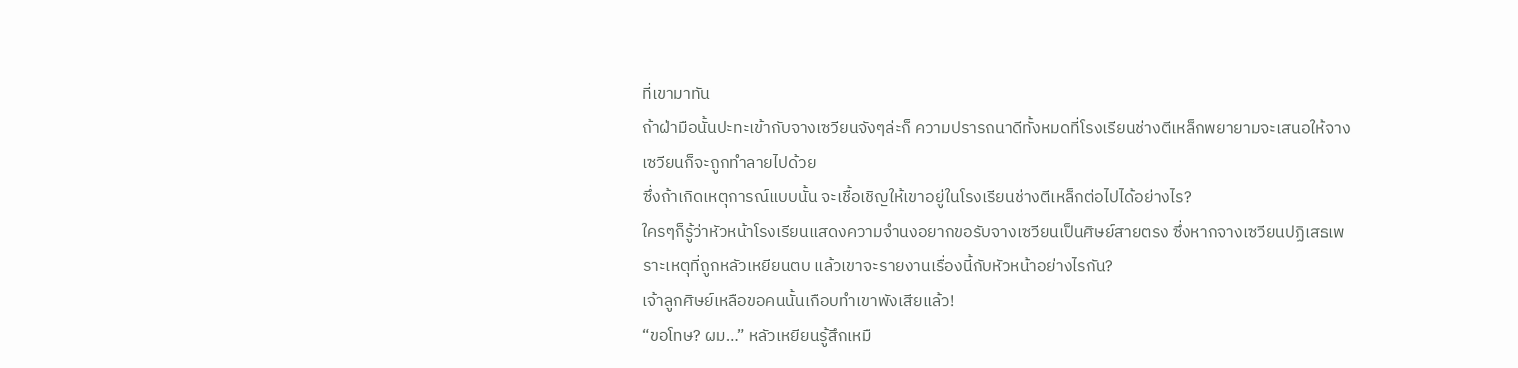ที่เขามาทัน
ถ้าฝ่ามือนั้นปะทะเข้ากับจางเซวียนจังๆล่ะก็ ความปรารถนาดีทั้งหมดที่โรงเรียนช่างตีเหล็กพยายามจะเสนอให้จางเซวียนก็จะถูกทำลายไปด้วย
ซึ่งถ้าเกิดเหตุการณ์แบบนั้น จะเชื้อเชิญให้เขาอยู่ในโรงเรียนช่างตีเหล็กต่อไปได้อย่างไร?
ใครๆก็รู้ว่าหัวหน้าโรงเรียนแสดงความจำนงอยากขอรับจางเซวียนเป็นศิษย์สายตรง ซึ่งหากจางเซวียนปฏิเสธเพราะเหตุที่ถูกหลัวเหยียนตบ แล้วเขาจะรายงานเรื่องนี้กับหัวหน้าอย่างไรกัน?
เจ้าลูกศิษย์เหลือขอคนนั้นเกือบทำเขาพังเสียแล้ว!
“ขอโทษ? ผม…” หลัวเหยียนรู้สึกเหมื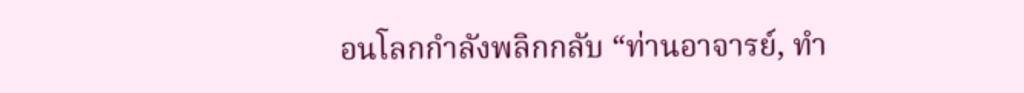อนโลกกำลังพลิกกลับ “ท่านอาจารย์, ทำ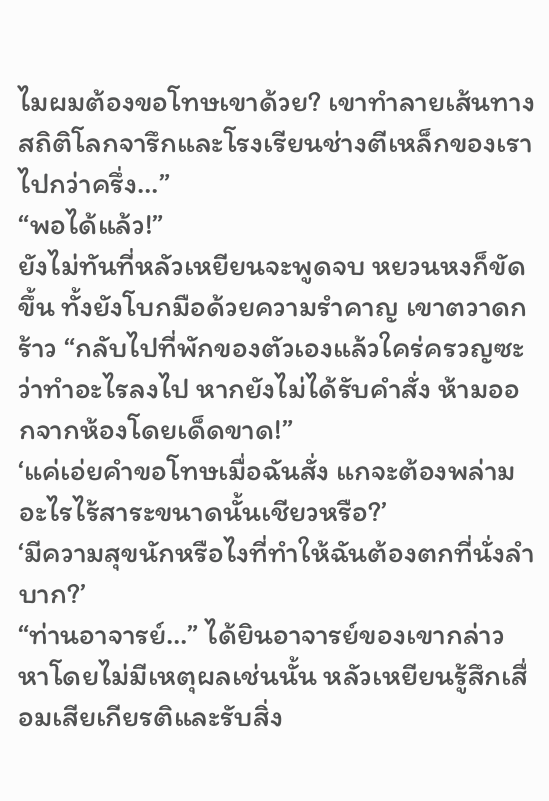ไมผมต้องขอโทษเขาด้วย? เขาทำลายเส้นทางสถิติโลกจารึกและโรงเรียนช่างตีเหล็กของเราไปกว่าครึ่ง…”
“พอได้แล้ว!”
ยังไม่ทันที่หลัวเหยียนจะพูดจบ หยวนหงก็ขัดขึ้น ทั้งยังโบกมือด้วยความรำคาญ เขาตวาดกร้าว “กลับไปที่พักของตัวเองแล้วใคร่ครวญซะว่าทำอะไรลงไป หากยังไม่ได้รับคำสั่ง ห้ามออกจากห้องโดยเด็ดขาด!”
‘แค่เอ่ยคําขอโทษเมื่อฉันสั่ง แกจะต้องพล่ามอะไรไร้สาระขนาดนั้นเชียวหรือ?’
‘มีความสุขนักหรือไงที่ทำให้ฉันต้องตกที่นั่งลำบาก?’
“ท่านอาจารย์…” ได้ยินอาจารย์ของเขากล่าวหาโดยไม่มีเหตุผลเช่นนั้น หลัวเหยียนรู้สึกเสื่อมเสียเกียรติและรับสิ่ง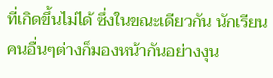ที่เกิดขึ้นไม่ได้ ซึ่งในขณะเดียวกัน นักเรียนคนอื่นๆต่างก็มองหน้ากันอย่างงุน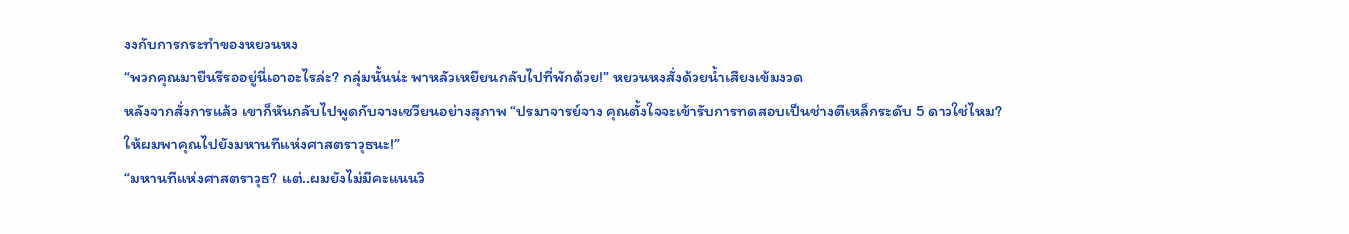งงกับการกระทำของหยวนหง
“พวกคุณมายืนรีรออยู่นี่เอาอะไรล่ะ? กลุ่มนั้นน่ะ พาหลัวเหยียนกลับไปที่พักด้วย!” หยวนหงสั่งด้วยน้ำเสียงเข้มงวด
หลังจากสั่งการแล้ว เขาก็หันกลับไปพูดกับจางเซวียนอย่างสุภาพ “ปรมาจารย์จาง คุณตั้งใจจะเข้ารับการทดสอบเป็นช่างตีเหล็กระดับ 5 ดาวใช่ไหม? ให้ผมพาคุณไปยังมหานทีแห่งศาสตราวุธนะ!”
“มหานทีแห่งศาสตราวุธ? แต่..ผมยังไม่มีคะแนนวิ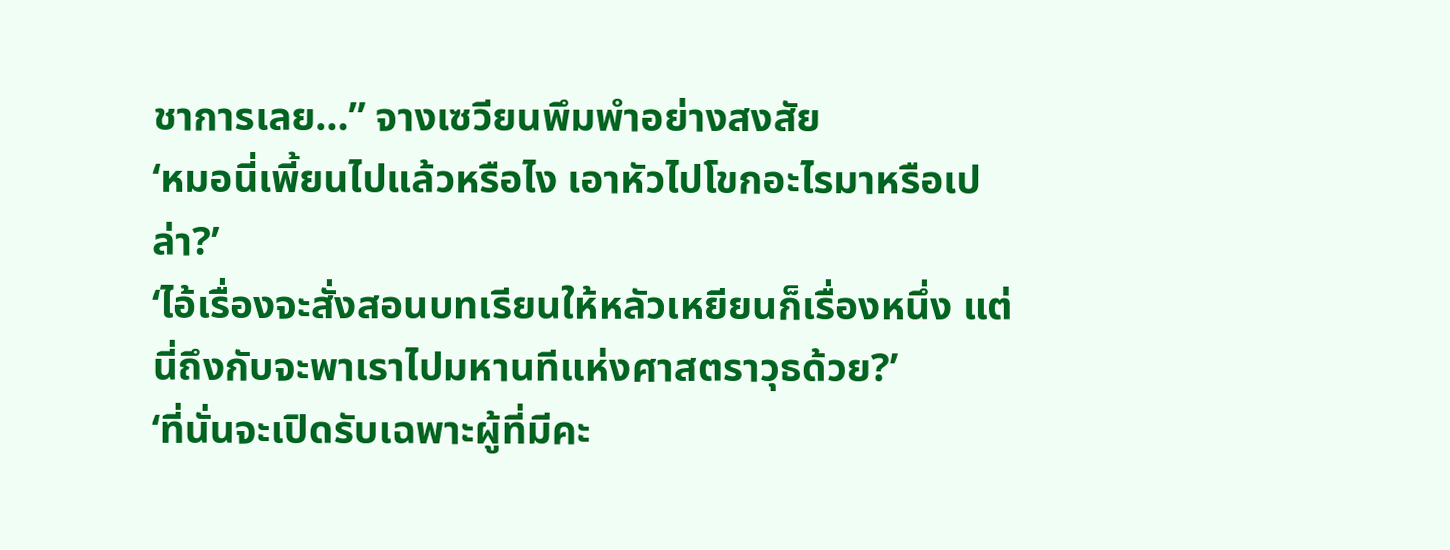ชาการเลย…” จางเซวียนพึมพำอย่างสงสัย
‘หมอนี่เพี้ยนไปแล้วหรือไง เอาหัวไปโขกอะไรมาหรือเปล่า?’
‘ไอ้เรื่องจะสั่งสอนบทเรียนให้หลัวเหยียนก็เรื่องหนึ่ง แต่นี่ถึงกับจะพาเราไปมหานทีแห่งศาสตราวุธด้วย?’
‘ที่นั่นจะเปิดรับเฉพาะผู้ที่มีคะ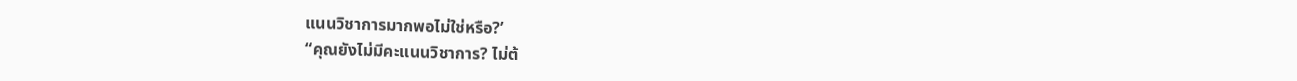แนนวิชาการมากพอไม่ใช่หรือ?’
“คุณยังไม่มีคะแนนวิชาการ? ไม่ต้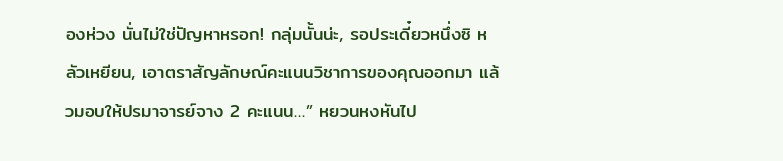องห่วง นั่นไม่ใช่ปัญหาหรอก! กลุ่มนั้นน่ะ, รอประเดี๋ยวหนึ่งซิ หลัวเหยียน, เอาตราสัญลักษณ์คะแนนวิชาการของคุณออกมา แล้วมอบให้ปรมาจารย์จาง 2 คะแนน…” หยวนหงหันไป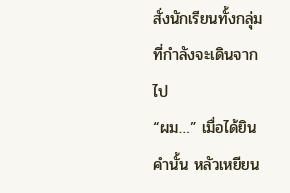สั่งนักเรียนทั้งกลุ่มที่กำลังจะเดินจากไป
“ผม…” เมื่อได้ยินคำนั้น หลัวเหยียน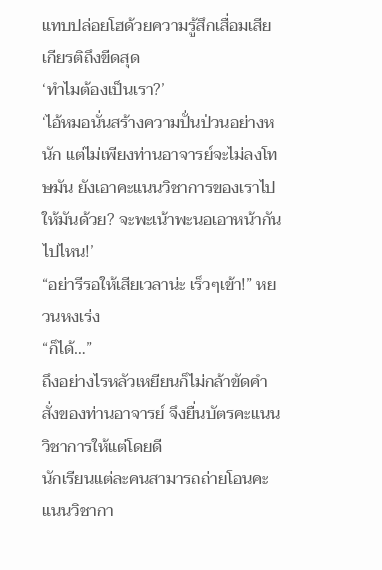แทบปล่อยโฮด้วยความรู้สึกเสื่อมเสียเกียรติถึงขีดสุด
‘ทำไมต้องเป็นเรา?’
‘ไอ้หมอนั่นสร้างความปั่นป่วนอย่างหนัก แต่ไม่เพียงท่านอาจารย์จะไม่ลงโทษมัน ยังเอาคะแนนวิชาการของเราไปให้มันด้วย? จะพะเน้าพะนอเอาหน้ากันไปไหน!’
“อย่ารีรอให้เสียเวลาน่ะ เร็วๆเข้า!” หยวนหงเร่ง
“ก็ได้…”
ถึงอย่างไรหลัวเหยียนก็ไม่กล้าขัดคำสั่งของท่านอาจารย์ จึงยื่นบัตรคะแนนวิชาการให้แต่โดยดี
นักเรียนแต่ละคนสามารถถ่ายโอนคะแนนวิชากา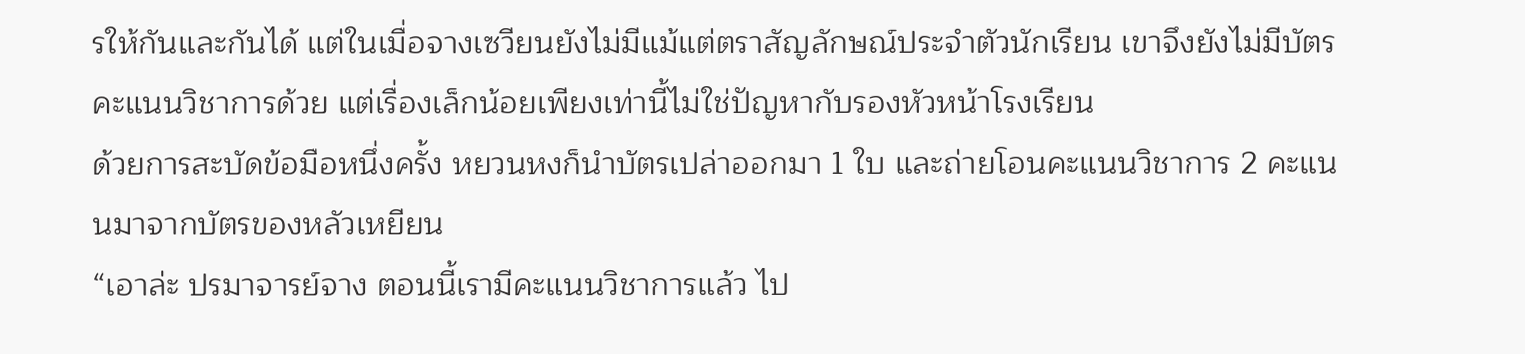รให้กันและกันได้ แต่ในเมื่อจางเซวียนยังไม่มีแม้แต่ตราสัญลักษณ์ประจำตัวนักเรียน เขาจึงยังไม่มีบัตรคะแนนวิชาการด้วย แต่เรื่องเล็กน้อยเพียงเท่านี้ไม่ใช่ปัญหากับรองหัวหน้าโรงเรียน
ด้วยการสะบัดข้อมือหนึ่งครั้ง หยวนหงก็นำบัตรเปล่าออกมา 1 ใบ และถ่ายโอนคะแนนวิชาการ 2 คะแนนมาจากบัตรของหลัวเหยียน
“เอาล่ะ ปรมาจารย์จาง ตอนนี้เรามีคะแนนวิชาการแล้ว ไป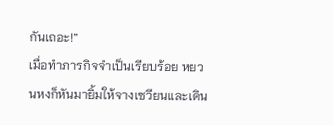กันเถอะ!”
เมื่อทำภารกิจจำเป็นเรียบร้อย หยวนหงก็หันมายิ้มให้จางเซวียนและเดิน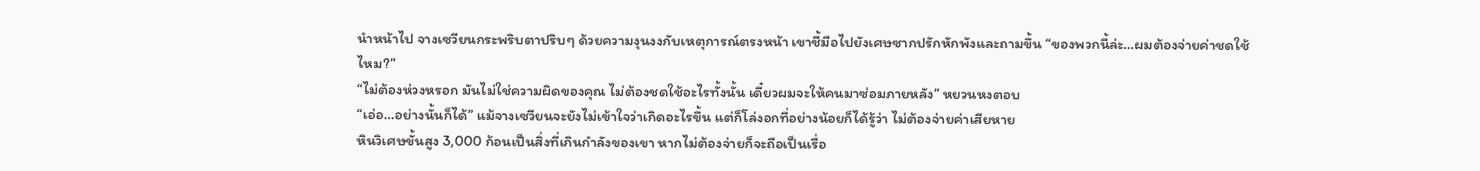นำหน้าไป จางเซวียนกระพริบตาปริบๆ ด้วยความงุนงงกับเหตุการณ์ตรงหน้า เขาชี้มือไปยังเศษซากปรักหักพังและถามขึ้น “ของพวกนี้ล่ะ…ผมต้องจ่ายค่าชดใช้ไหม?”
“ไม่ต้องห่วงหรอก มันไม่ใช่ความผิดของคุณ ไม่ต้องชดใช้อะไรทั้งนั้น เดี๋ยวผมจะให้คนมาซ่อมภายหลัง” หยวนหงตอบ
“เอ่อ…อย่างนั้นก็ได้” แม้จางเซวียนจะยังไม่เข้าใจว่าเกิดอะไรขึ้น แต่ก็โล่งอกที่อย่างน้อยก็ได้รู้ว่า ไม่ต้องจ่ายค่าเสียหาย
หินวิเศษขั้นสูง 3,000 ก้อนเป็นสิ่งที่เกินกำลังของเขา หากไม่ต้องจ่ายก็จะถือเป็นเรื่อ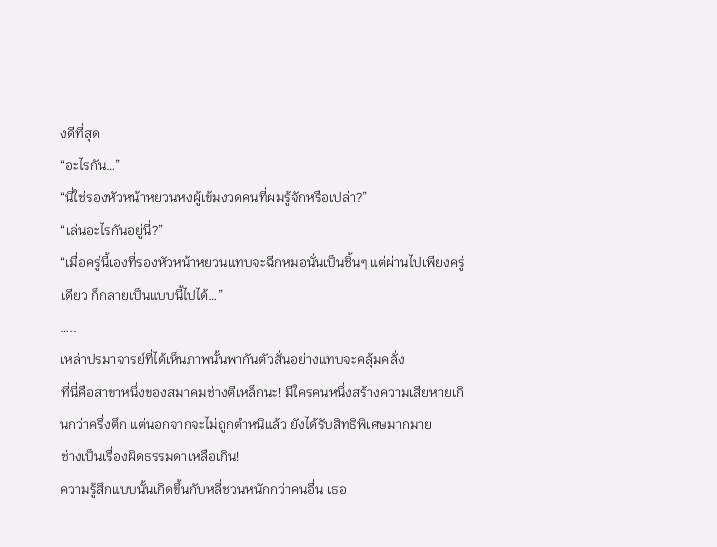งดีที่สุด
“อะไรกัน…”
“นี่ใช่รองหัวหน้าหยวนหงผู้เข้มงวดคนที่ผมรู้จักหรือเปล่า?”
“เล่นอะไรกันอยู่นี่?”
“เมื่อครู่นี้เองที่รองหัวหน้าหยวนแทบจะฉีกหมอนั่นเป็นชิ้นๆ แต่ผ่านไปเพียงครู่เดียว ก็กลายเป็นแบบนี้ไปได้…”
…..
เหล่าปรมาจารย์ที่ได้เห็นภาพนั้นพากันตัวสั่นอย่างแทบจะคลุ้มคลั่ง
ที่นี่คือสาขาหนึ่งของสมาคมช่างตีเหล็กนะ! มีใครคนหนึ่งสร้างความเสียหายเกินกว่าครึ่งตึก แต่นอกจากจะไม่ถูกตำหนิแล้ว ยังได้รับสิทธิพิเศษมากมาย
ช่างเป็นเรื่องผิดธรรมดาเหลือเกิน!
ความรู้สึกแบบนั้นเกิดขึ้นกับหลี่ชวนหนักกว่าคนอื่น เธอ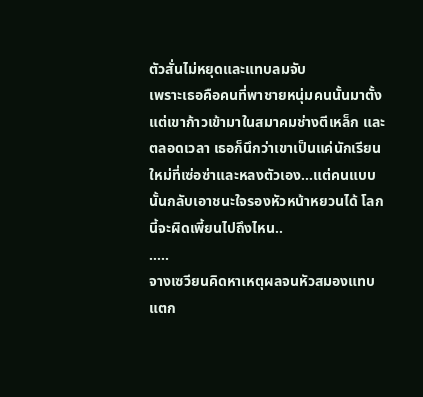ตัวสั่นไม่หยุดและแทบลมจับ
เพราะเธอคือคนที่พาชายหนุ่มคนนั้นมาตั้งแต่เขาก้าวเข้ามาในสมาคมช่างตีเหล็ก และตลอดเวลา เธอก็นึกว่าเขาเป็นแค่นักเรียนใหม่ที่เซ่อซ่าและหลงตัวเอง…แต่คนแบบนั้นกลับเอาชนะใจรองหัวหน้าหยวนได้ โลกนี้จะผิดเพี้ยนไปถึงไหน..
…..
จางเซวียนคิดหาเหตุผลจนหัวสมองแทบแตก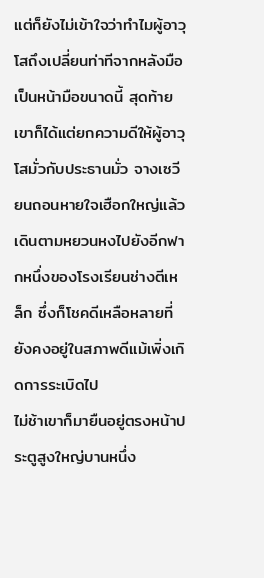แต่ก็ยังไม่เข้าใจว่าทำไมผู้อาวุโสถึงเปลี่ยนท่าทีจากหลังมือเป็นหน้ามือขนาดนี้ สุดท้ายเขาก็ได้แต่ยกความดีให้ผู้อาวุโสมั่วกับประธานมั่ว จางเซวียนถอนหายใจเฮือกใหญ่แล้วเดินตามหยวนหงไปยังอีกฟากหนึ่งของโรงเรียนช่างตีเหล็ก ซึ่งก็โชคดีเหลือหลายที่ยังคงอยู่ในสภาพดีแม้เพิ่งเกิดการระเบิดไป
ไม่ช้าเขาก็มายืนอยู่ตรงหน้าประตูสูงใหญ่บานหนึ่ง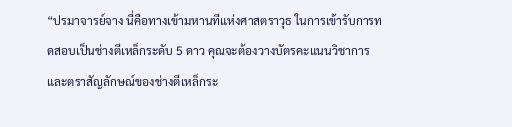“ปรมาจารย์จาง นี่คือทางเข้ามหานทีแห่งศาสตราวุธ ในการเข้ารับการทดสอบเป็นช่างตีเหล็กระดับ 5 ดาว คุณจะต้องวางบัตรคะแนนวิชาการและตราสัญลักษณ์ของช่างตีเหล็กระ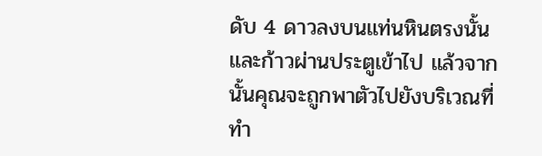ดับ 4 ดาวลงบนแท่นหินตรงนั้น และก้าวผ่านประตูเข้าไป แล้วจากนั้นคุณจะถูกพาตัวไปยังบริเวณที่ทำ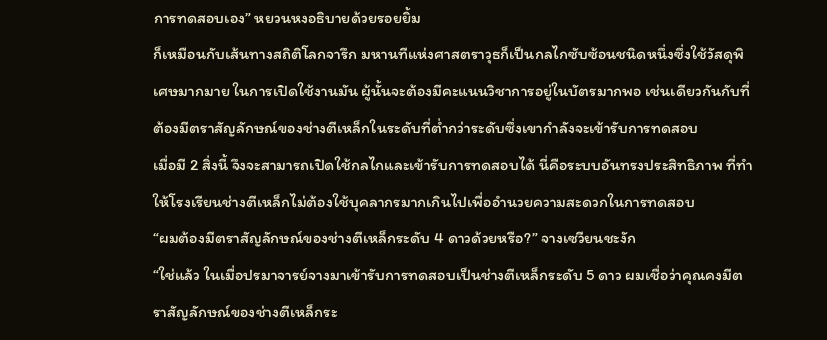การทดสอบเอง” หยวนหงอธิบายด้วยรอยยิ้ม
ก็เหมือนกับเส้นทางสถิติโลกจารึก มหานทีแห่งศาสตราวุธก็เป็นกลไกซับซ้อนชนิดหนึ่งซึ่งใช้วัสดุพิเศษมากมาย ในการเปิดใช้งานมัน ผู้นั้นจะต้องมีคะแนนวิชาการอยู่ในบัตรมากพอ เช่นเดียวกันกับที่ต้องมีตราสัญลักษณ์ของช่างตีเหล็กในระดับที่ต่ำกว่าระดับซึ่งเขากำลังจะเข้ารับการทดสอบ
เมื่อมี 2 สิ่งนี้ จึงจะสามารถเปิดใช้กลไกและเข้ารับการทดสอบได้ นี่คือระบบอันทรงประสิทธิภาพ ที่ทำให้โรงเรียนช่างตีเหล็กไม่ต้องใช้บุคลากรมากเกินไปเพื่ออำนวยความสะดวกในการทดสอบ
“ผมต้องมีตราสัญลักษณ์ของช่างตีเหล็กระดับ 4 ดาวด้วยหรือ?” จางเซวียนชะงัก
“ใช่แล้ว ในเมื่อปรมาจารย์จางมาเข้ารับการทดสอบเป็นช่างตีเหล็กระดับ 5 ดาว ผมเชื่อว่าคุณคงมีตราสัญลักษณ์ของช่างตีเหล็กระ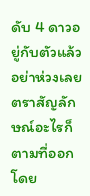ดับ 4 ดาวอยู่กับตัวแล้ว อย่าห่วงเลย ตราสัญลักษณ์อะไรก็ตามที่ออกโดย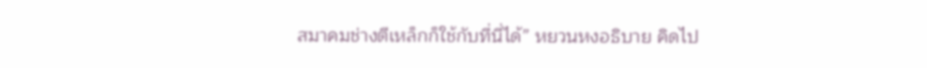สมาคมช่างตีเหล็กก็ใช้กับที่นี่ได้” หยวนหงอธิบาย คิดไป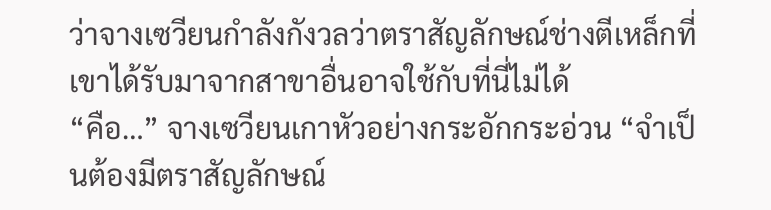ว่าจางเซวียนกำลังกังวลว่าตราสัญลักษณ์ช่างตีเหล็กที่เขาได้รับมาจากสาขาอื่นอาจใช้กับที่นี่ไม่ได้
“คือ…” จางเซวียนเกาหัวอย่างกระอักกระอ่วน “จำเป็นต้องมีตราสัญลักษณ์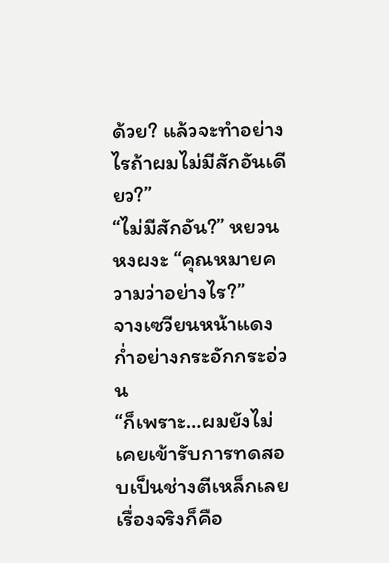ด้วย? แล้วจะทำอย่างไรถ้าผมไม่มีสักอันเดียว?”
“ไม่มีสักอัน?” หยวนหงผงะ “คุณหมายความว่าอย่างไร?”
จางเซวียนหน้าแดงก่ำอย่างกระอักกระอ่วน
“ก็เพราะ…ผมยังไม่เคยเข้ารับการทดสอบเป็นช่างตีเหล็กเลย เรื่องจริงก็คือ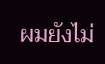ผมยังไม่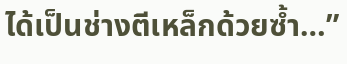ได้เป็นช่างตีเหล็กด้วยซ้ำ…”